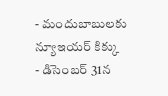- మందుబాబులకు న్యూఇయర్ కిక్కు
- డిసెంబర్ 31న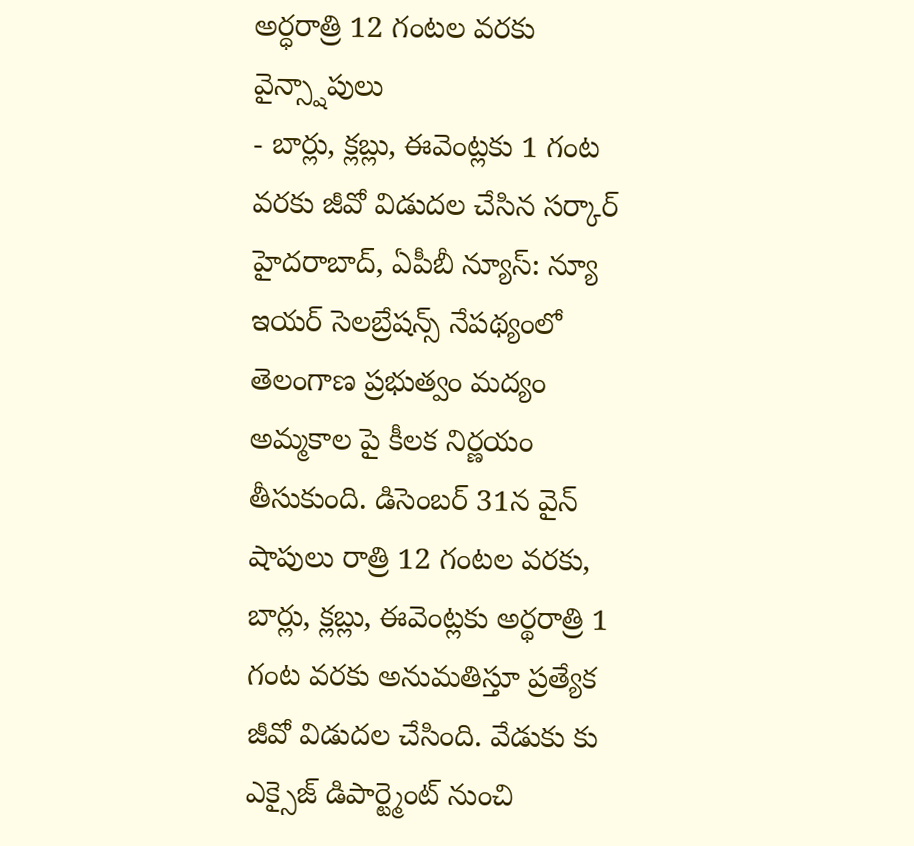అర్ధరాత్రి 12 గంటల వరకు వైన్స్షాపులు
- బార్లు, క్లబ్లు, ఈవెంట్లకు 1 గంట వరకు జీవో విడుదల చేసిన సర్కార్
హైదరాబాద్, ఏపీబీ న్యూస్: న్యూ ఇయర్ సెలబ్రేషన్స్ నేపథ్యంలో తెలంగాణ ప్రభుత్వం మద్యం అమ్మకాల పై కీలక నిర్ణయం తీసుకుంది. డిసెంబర్ 31న వైన్ షాపులు రాత్రి 12 గంటల వరకు, బార్లు, క్లబ్లు, ఈవెంట్లకు అర్థరాత్రి 1 గంట వరకు అనుమతిస్తూ ప్రత్యేక జీవో విడుదల చేసింది. వేడుకు కు ఎక్సైజ్ డిపార్ట్మెంట్ నుంచి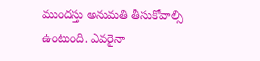ముందస్తు అనుమతి తీసుకోవాల్సి ఉంటుంది. ఎవరైనా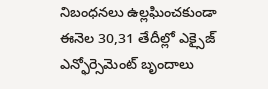నిబంధనలు ఉల్లఘించకుండా ఈనెల 30,31 తేదీల్లో ఎక్సైజ్ ఎన్ఫోర్సెమెంట్ బృందాలు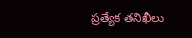ప్రత్యేక తనిఖీలు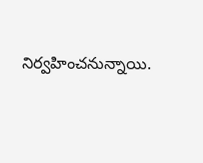నిర్వహించనున్నాయి.